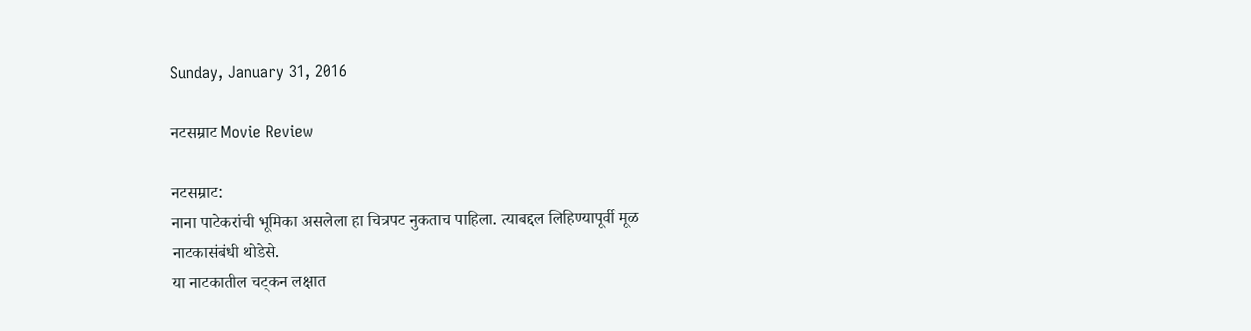Sunday, January 31, 2016

नटसम्राट Movie Review

नटसम्राट:
नाना पाटेकरांची भूमिका असलेला हा चित्रपट नुकताच पाहिला. त्याबद्दल लिहिण्यापूर्वी मूळ नाटकासंबंधी थोडेसे.
या नाटकातील चट्कन लक्षात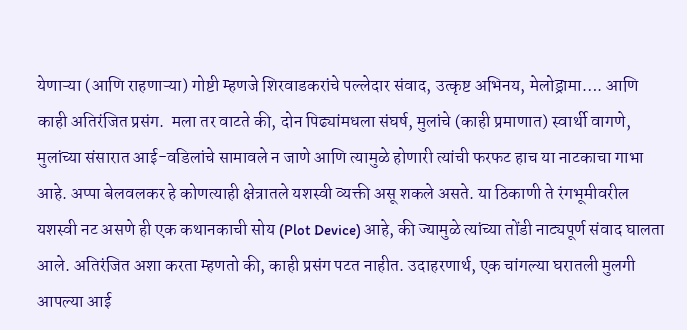येणाऱ्या (आणि राहणाऱ्या) गोष्टी म्हणजे शिरवाडकरांचे पल्लेदार संवाद, उत्कृष्ट अभिनय, मेलोड्रामा…. आणि काही अतिरंजित प्रसंग.  मला तर वाटते की, दोन पिढ्यांमधला संघर्ष, मुलांचे (काही प्रमाणात) स्वार्थी वागणे, मुलांच्या संसारात आई-वडिलांचे सामावले न जाणे आणि त्यामुळे होणारी त्यांची फरफट हाच या नाटकाचा गाभा आहे. अप्पा बेलवलकर हे कोणत्याही क्षेत्रातले यशस्वी व्यक्ती असू शकले असते. या ठिकाणी ते रंगभूमीवरील यशस्वी नट असणे ही एक कथानकाची सोय (Plot Device) आहे, की ज्यामुळे त्यांच्या तोंडी नाट्यपूर्ण संवाद घालता आले. अतिरंजित अशा करता म्हणतो की, काही प्रसंग पटत नाहीत. उदाहरणार्थ, एक चांगल्या घरातली मुलगी आपल्या आई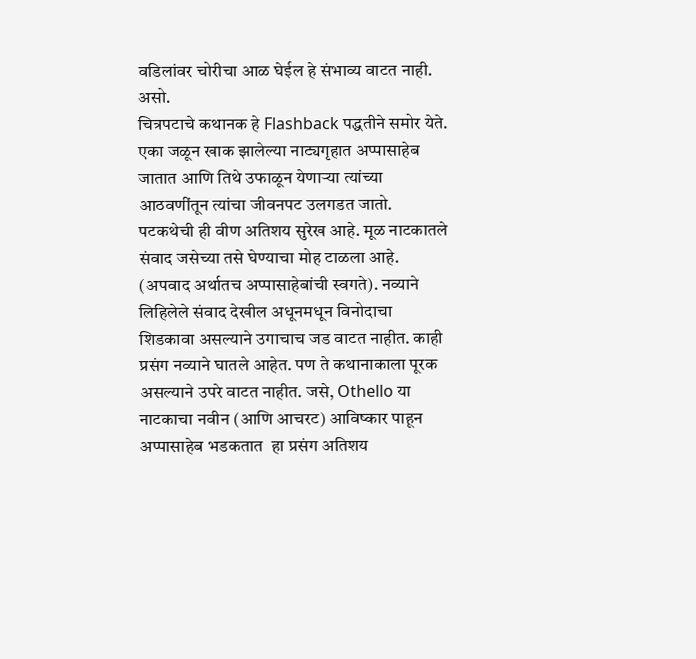वडिलांवर चोरीचा आळ घेईल हे संभाव्य वाटत नाही. असो.
चित्रपटाचे कथानक हे Flashback पद्धतीने समोर येते. एका जळून खाक झालेल्या नाट्यगृहात अप्पासाहेब जातात आणि तिथे उफाळून येणाऱ्या त्यांच्या आठवणींतून त्यांचा जीवनपट उलगडत जातो. पटकथेची ही वीण अतिशय सुरेख आहे. मूळ नाटकातले संवाद जसेच्या तसे घेण्याचा मोह टाळला आहे. (अपवाद अर्थातच अप्पासाहेबांची स्वगते). नव्याने लिहिलेले संवाद देखील अधूनमधून विनोदाचा शिडकावा असल्याने उगाचाच जड वाटत नाहीत. काही प्रसंग नव्याने घातले आहेत. पण ते कथानाकाला पूरक असल्याने उपरे वाटत नाहीत. जसे, Othello या नाटकाचा नवीन (आणि आचरट) आविष्कार पाहून अप्पासाहेब भडकतात  हा प्रसंग अतिशय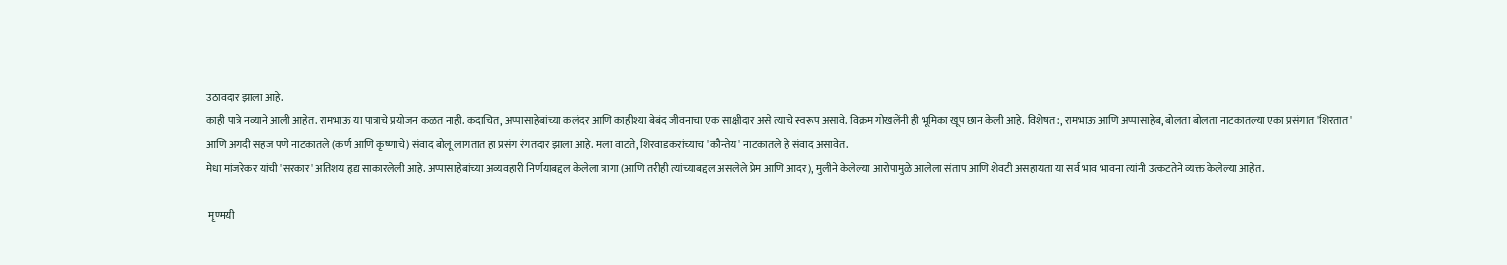उठावदार झाला आहे.
काही पात्रे नव्याने आली आहेत. रामभाऊ या पात्राचे प्रयोजन कळत नाही. कदाचित, अप्पासाहेबांच्या कलंदर आणि काहीश्या बेबंद जीवनाचा एक साक्षीदार असे त्याचे स्वरूप असावे. विक्रम गोखलेंनी ही भूमिका खूप छान केली आहे. विशेषत:, रामभाऊ आणि अप्पासाहेब, बोलता बोलता नाटकातल्या एका प्रसंगात 'शिरतात' आणि अगदी सहज पणे नाटकातले (कर्ण आणि कृष्णाचे) संवाद बोलू लागतात हा प्रसंग रंगतदार झाला आहे. मला वाटते, शिरवाडकरांच्याच 'कौन्तेय' नाटकातले हे संवाद असावेत.
मेधा मांजरेकर यांची 'सरकार' अतिशय हृद्य साकारलेली आहे. अप्पासाहेबांच्या अव्यवहारी निर्णयाबद्दल केलेला त्रागा (आणि तरीही त्यांच्याबद्दल असलेले प्रेम आणि आदर), मुलीने केलेल्या आरोपामुळे आलेला संताप आणि शेवटी असहायता या सर्व भाव भावना त्यांनी उत्कटतेने व्यक्त केलेल्या आहेत.

 मृण्मयी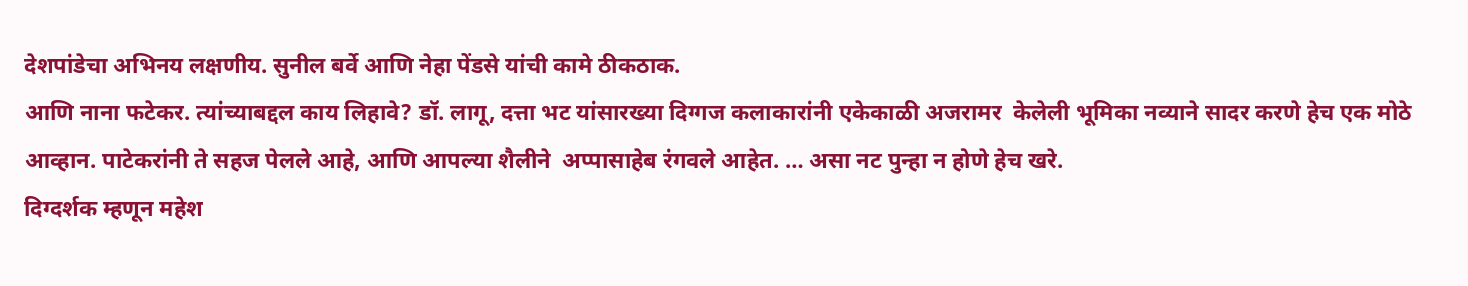देशपांडेचा अभिनय लक्षणीय. सुनील बर्वे आणि नेहा पेंडसे यांची कामे ठीकठाक.
आणि नाना फटेकर. त्यांच्याबद्दल काय लिहावे? डॉ. लागू, दत्ता भट यांसारख्या दिग्गज कलाकारांनी एकेकाळी अजरामर  केलेली भूमिका नव्याने सादर करणे हेच एक मोठे आव्हान. पाटेकरांनी ते सहज पेलले आहे, आणि आपल्या शैलीने  अप्पासाहेब रंगवले आहेत. … असा नट पुन्हा न होणे हेच खरे.
दिग्दर्शक म्हणून महेश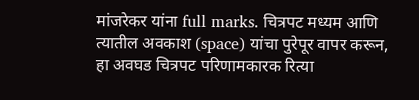मांजरेकर यांना full marks. चित्रपट मध्यम आणि त्यातील अवकाश (space) यांचा पुरेपूर वापर करून, हा अवघड चित्रपट परिणामकारक रित्या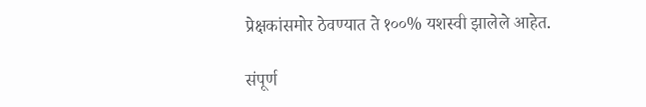प्रेक्षकांसमोर ठेवण्यात ते १००% यशस्वी झालेले आहेत.

संपूर्ण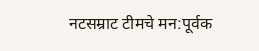नटसम्राट टीमचे मन:पूर्वक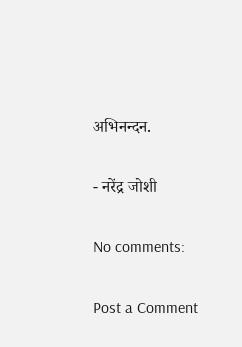अभिनन्दन.

- नरेंद्र जोशी

No comments:

Post a Comment